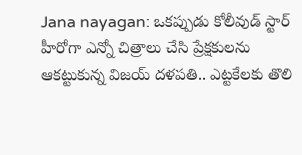Jana nayagan: ఒకప్పుడు కోలీవుడ్ స్టార్ హీరోగా ఎన్నో చిత్రాలు చేసి ప్రేక్షకులను ఆకట్టుకున్న విజయ్ దళపతి.. ఎట్టకేలకు తొలి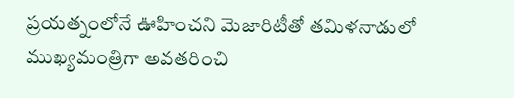ప్రయత్నంలోనే ఊహించని మెజారిటీతో తమిళనాడులో ముఖ్యమంత్రిగా అవతరించి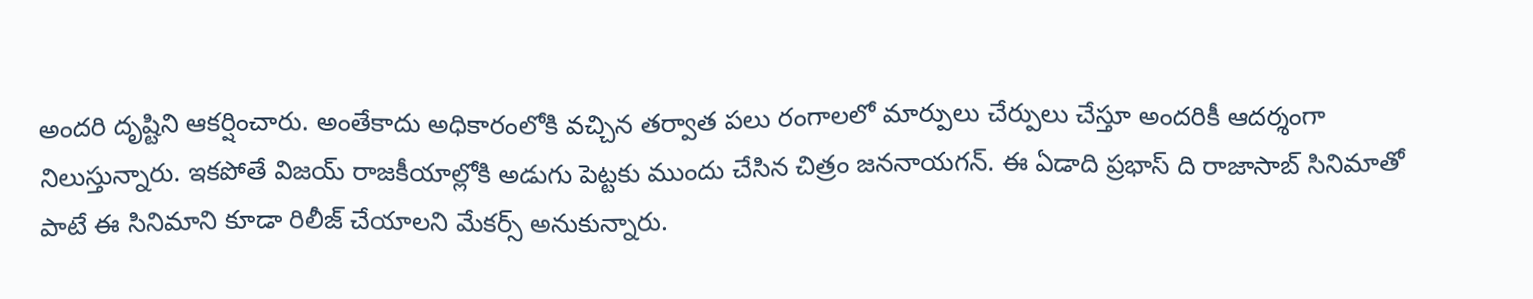అందరి దృష్టిని ఆకర్షించారు. అంతేకాదు అధికారంలోకి వచ్చిన తర్వాత పలు రంగాలలో మార్పులు చేర్పులు చేస్తూ అందరికీ ఆదర్శంగా నిలుస్తున్నారు. ఇకపోతే విజయ్ రాజకీయాల్లోకి అడుగు పెట్టకు ముందు చేసిన చిత్రం జననాయగన్. ఈ ఏడాది ప్రభాస్ ది రాజాసాబ్ సినిమాతో పాటే ఈ సినిమాని కూడా రిలీజ్ చేయాలని మేకర్స్ అనుకున్నారు.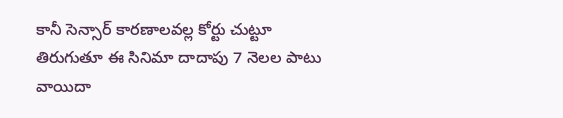కానీ సెన్సార్ కారణాలవల్ల కోర్టు చుట్టూ తిరుగుతూ ఈ సినిమా దాదాపు 7 నెలల పాటు వాయిదా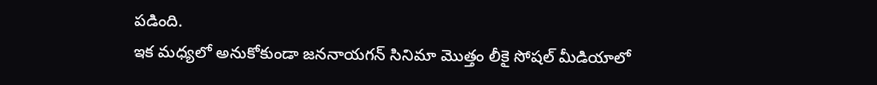పడింది.
ఇక మధ్యలో అనుకోకుండా జననాయగన్ సినిమా మొత్తం లీకై సోషల్ మీడియాలో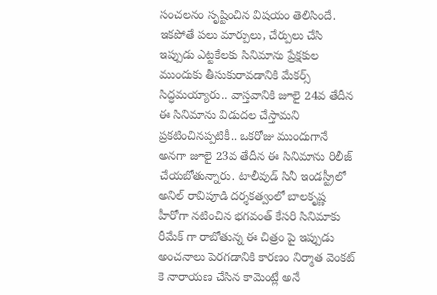సంచలనం సృష్టించిన విషయం తెలిసిందే. ఇకపోతే పలు మార్పులు, చేర్పులు చేసి ఇప్పుడు ఎట్టకేలకు సినిమాను ప్రేక్షకుల ముందుకు తీసుకురావడానికి మేకర్స్ సిద్ధమయ్యారు.. వాస్తవానికి జూలై 24వ తేదీన ఈ సినిమాను విడుదల చేస్తామని ప్రకటించినప్పటికీ.. ఒకరోజు ముందుగానే అనగా జూలై 23వ తేదీన ఈ సినిమాను రిలీజ్ చేయబోతున్నారు. టాలీవుడ్ సినీ ఇండస్ట్రీలో అనిల్ రావిపూడి దర్శకత్వంలో బాలకృష్ణ హీరోగా నటించిన భగవంత్ కేసరి సినిమాకు రీమేక్ గా రాబోతున్న ఈ చిత్రం పై ఇప్పుడు అంచనాలు పెరగడానికి కారణం నిర్మాత వెంకట్ కె నారాయణ చేసిన కామెంట్లే అనే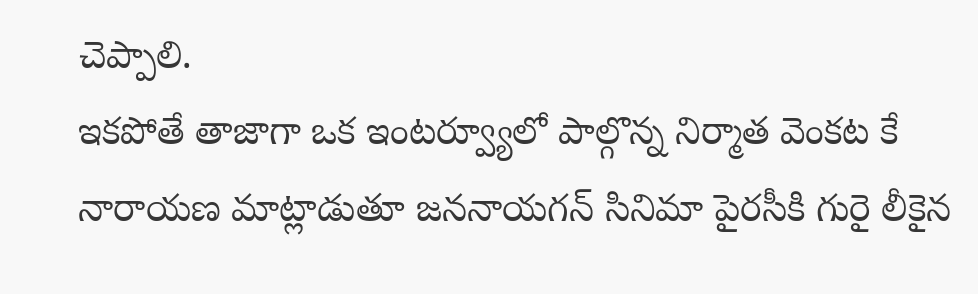చెప్పాలి.
ఇకపోతే తాజాగా ఒక ఇంటర్వ్యూలో పాల్గొన్న నిర్మాత వెంకట కే నారాయణ మాట్లాడుతూ జననాయగన్ సినిమా పైరసీకి గురై లీకైన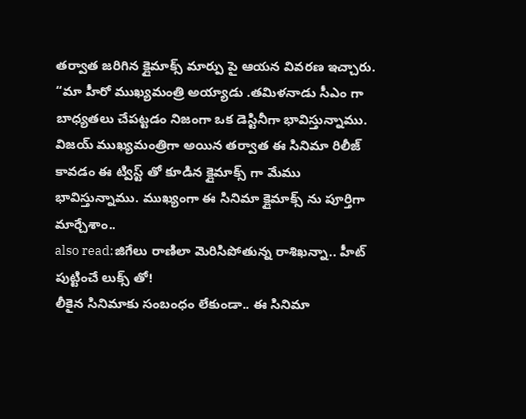తర్వాత జరిగిన క్లైమాక్స్ మార్పు పై ఆయన వివరణ ఇచ్చారు. “మా హీరో ముఖ్యమంత్రి అయ్యాడు .తమిళనాడు సీఎం గా బాధ్యతలు చేపట్టడం నిజంగా ఒక డెస్టినీగా భావిస్తున్నాము. విజయ్ ముఖ్యమంత్రిగా అయిన తర్వాత ఈ సినిమా రిలీజ్ కావడం ఈ ట్విస్ట్ తో కూడిన క్లైమాక్స్ గా మేము భావిస్తున్నాము. ముఖ్యంగా ఈ సినిమా క్లైమాక్స్ ను పూర్తిగా మార్చేశాం..
also read:జిగేలు రాణిలా మెరిసిపోతున్న రాశిఖన్నా.. హీట్ పుట్టించే లుక్స్ తో!
లీకైన సినిమాకు సంబంధం లేకుండా.. ఈ సినిమా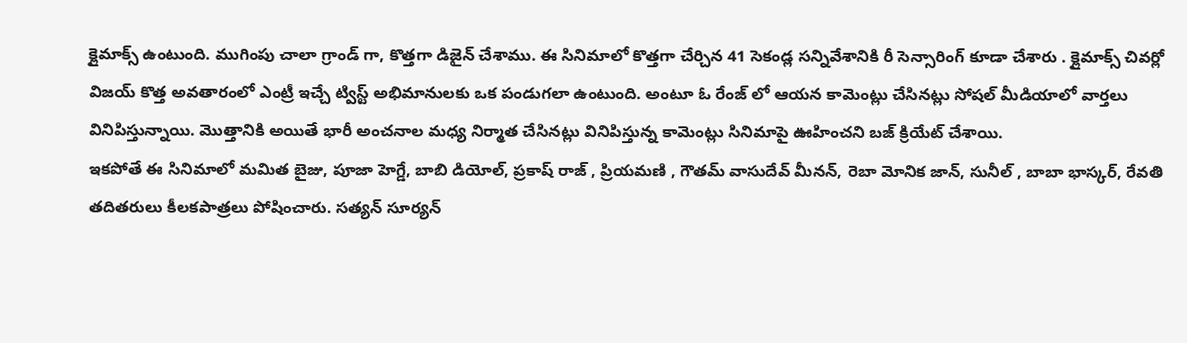క్లైమాక్స్ ఉంటుంది. ముగింపు చాలా గ్రాండ్ గా, కొత్తగా డిజైన్ చేశాము. ఈ సినిమాలో కొత్తగా చేర్చిన 41 సెకండ్ల సన్నివేశానికి రీ సెన్సారింగ్ కూడా చేశారు . క్లైమాక్స్ చివర్లో విజయ్ కొత్త అవతారంలో ఎంట్రీ ఇచ్చే ట్విస్ట్ అభిమానులకు ఒక పండుగలా ఉంటుంది. అంటూ ఓ రేంజ్ లో ఆయన కామెంట్లు చేసినట్లు సోషల్ మీడియాలో వార్తలు వినిపిస్తున్నాయి. మొత్తానికి అయితే భారీ అంచనాల మధ్య నిర్మాత చేసినట్లు వినిపిస్తున్న కామెంట్లు సినిమాపై ఊహించని బజ్ క్రియేట్ చేశాయి.
ఇకపోతే ఈ సినిమాలో మమిత బైజు, పూజా హెగ్డే, బాబి డియోల్, ప్రకాష్ రాజ్ , ప్రియమణి , గౌతమ్ వాసుదేవ్ మీనన్, రెబా మోనిక జాన్, సునీల్ , బాబా భాస్కర్, రేవతి తదితరులు కీలకపాత్రలు పోషించారు. సత్యన్ సూర్యన్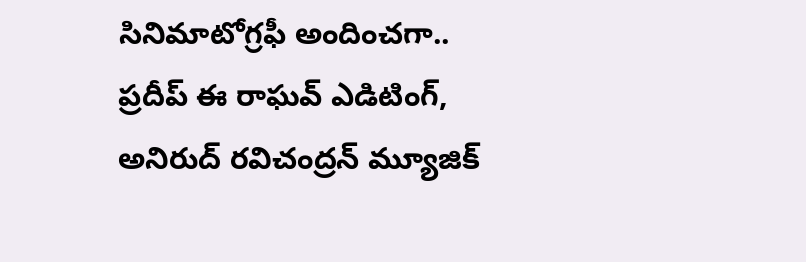సినిమాటోగ్రఫీ అందించగా.. ప్రదీప్ ఈ రాఘవ్ ఎడిటింగ్, అనిరుద్ రవిచంద్రన్ మ్యూజిక్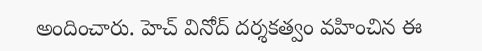అందించారు. హెచ్ వినోద్ దర్శకత్వం వహించిన ఈ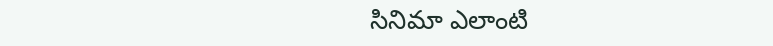సినిమా ఎలాంటి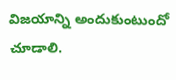విజయాన్ని అందుకుంటుందో చూడాలి.